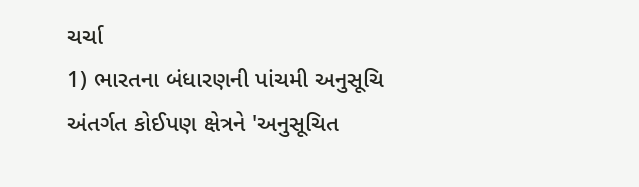ચર્ચા
1) ભારતના બંધારણની પાંચમી અનુસૂચિ અંતર્ગત કોઈપણ ક્ષેત્રને 'અનુસૂચિત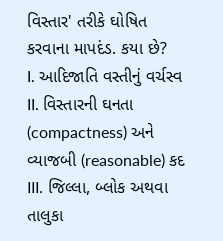વિસ્તાર' તરીકે ઘોષિત કરવાના માપદંડ. કયા છે?
I. આદિજાતિ વસ્તીનું વર્ચસ્વ
II. વિસ્તારની ઘનતા (compactness) અને વ્યાજબી (reasonable) કદ
III. જિલ્લા, બ્લોક અથવા તાલુકા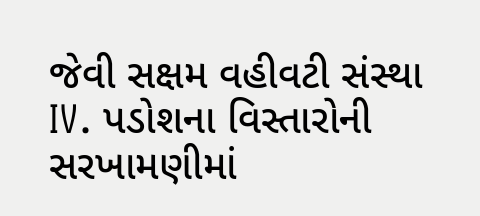જેવી સક્ષમ વહીવટી સંસ્થા
IV. પડોશના વિસ્તારોની સરખામણીમાં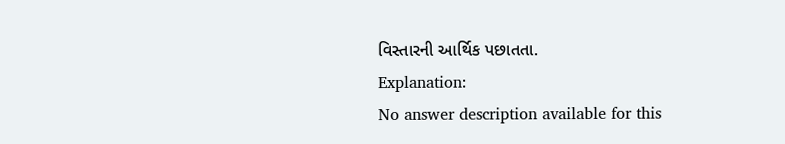વિસ્તારની આર્થિક પછાતતા.
Explanation:
No answer description available for this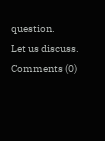question.
Let us discuss.
Comments (0)